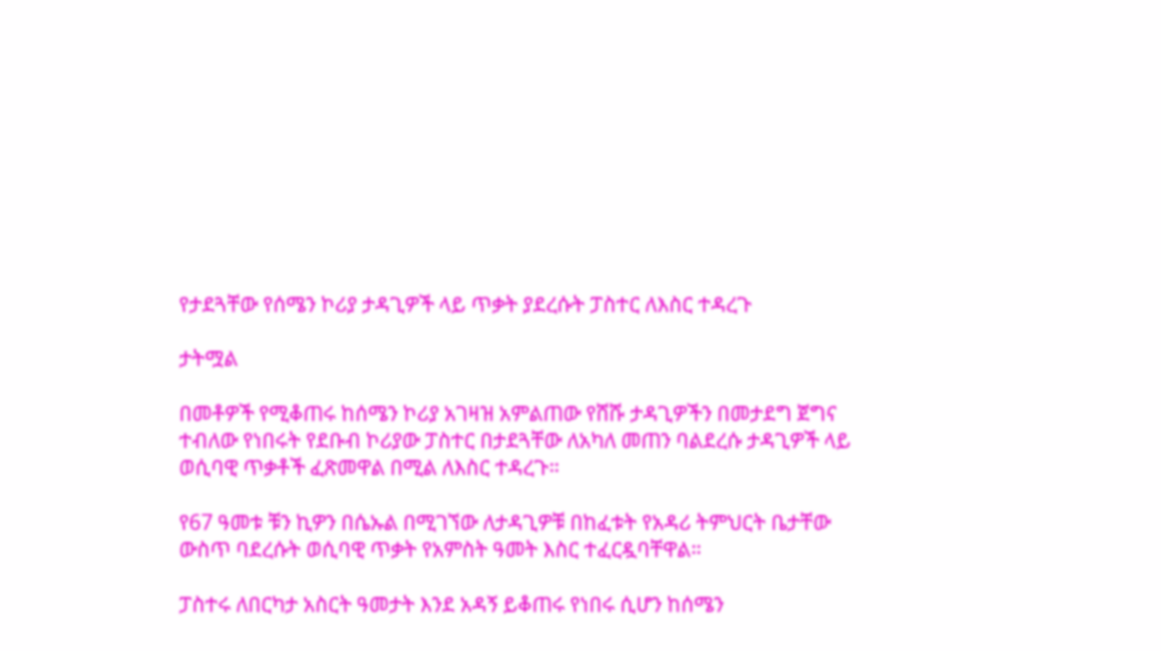የታደጓቸው የሰሜን ኮሪያ ታዳጊዎች ላይ ጥቃት ያደረሱት ፓስተር ለእስር ተዳረጉ

ታትሟል

በመቶዎች የሚቆጠሩ ከሰሜን ኮሪያ አገዛዝ አምልጠው የሸሹ ታዳጊዎችን በመታደግ ጀግና ተብለው የነበሩት የደቡብ ኮሪያው ፓስተር በታደጓቸው ለአካለ መጠን ባልደረሱ ታዳጊዎች ላይ ወሲባዊ ጥቃቶች ፈጽመዋል በሚል ለእስር ተዳረጉ።

የ67 ዓመቱ ቹን ኪዎን በሴኡል በሚገኘው ለታዳጊዎቹ በከፈቱት የአዳሪ ትምህርት ቤታቸው ውስጥ ባደረሱት ወሲባዊ ጥቃት የአምስት ዓመት እስር ተፈርዷባቸዋል።

ፓስተሩ ለበርካታ አስርት ዓመታት እንደ አዳኝ ይቆጠሩ የነበሩ ሲሆን ከሰሜን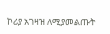ኮሪያ አገዛዝ ለሚያመልጡት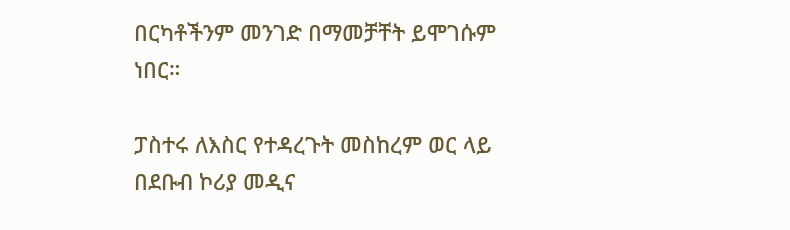በርካቶችንም መንገድ በማመቻቸት ይሞገሱም ነበር።

ፓስተሩ ለእስር የተዳረጉት መስከረም ወር ላይ በደቡብ ኮሪያ መዲና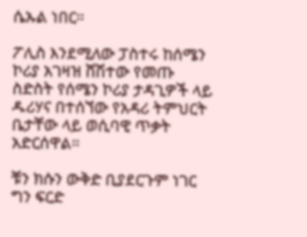ሴኡል ነበር።

ፖሊስ እንደሚለው ፓስተሩ ከሰሜን ኮሪያ አገዛዝ ሸሽተው የመጡ ስድስት የሰሜን ኮሪያ ታዳጊዎች ላይ ዱሪሃና በተሰኘው የአዳሪ ትምህርት ቤታቸው ላይ ወሲባዊ ጥቃት አድርሰዋል።

ቹን ክሱን ውቅድ ቢያደርጉም ነገር ግን ፍርድ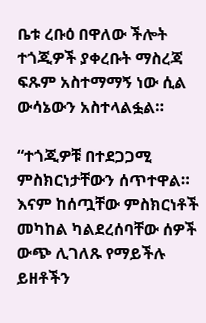ቤቱ ረቡዕ በዋለው ችሎት ተጎጂዎች ያቀረቡት ማስረጃ ፍጹም አስተማማኝ ነው ሲል ውሳኔውን አስተላልፏል።

“ተጎጂዎቹ በተደጋጋሚ ምስክርነታቸውን ሰጥተዋል። እናም ከሰጧቸው ምስክርነቶች መካከል ካልደረሰባቸው ሰዎች ውጭ ሊገለጹ የማይችሉ ይዘቶችን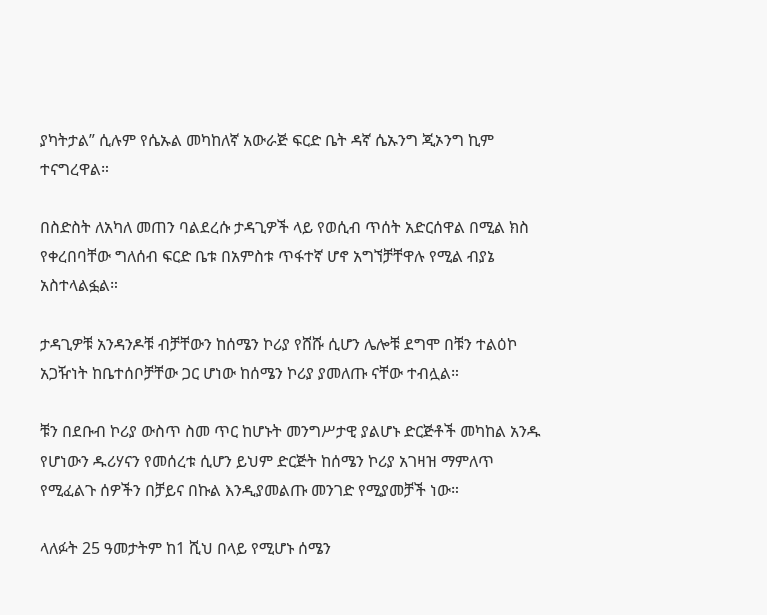ያካትታል” ሲሉም የሴኡል መካከለኛ አውራጅ ፍርድ ቤት ዳኛ ሴኡንግ ጂኦንግ ኪም ተናግረዋል።

በስድስት ለአካለ መጠን ባልደረሱ ታዳጊዎች ላይ የወሲብ ጥሰት አድርሰዋል በሚል ክስ የቀረበባቸው ግለሰብ ፍርድ ቤቱ በአምስቱ ጥፋተኛ ሆኖ አግኘቻቸዋሉ የሚል ብያኔ አስተላልፏል።

ታዳጊዎቹ አንዳንዶቹ ብቻቸውን ከሰሜን ኮሪያ የሸሹ ሲሆን ሌሎቹ ደግሞ በቹን ተልዕኮ አጋዥነት ከቤተሰቦቻቸው ጋር ሆነው ከሰሜን ኮሪያ ያመለጡ ናቸው ተብሏል።

ቹን በደቡብ ኮሪያ ውስጥ ስመ ጥር ከሆኑት መንግሥታዊ ያልሆኑ ድርጅቶች መካከል አንዱ የሆነውን ዱሪሃናን የመሰረቱ ሲሆን ይህም ድርጅት ከሰሜን ኮሪያ አገዛዝ ማምለጥ የሚፈልጉ ሰዎችን በቻይና በኩል እንዲያመልጡ መንገድ የሚያመቻች ነው።

ላለፉት 25 ዓመታትም ከ1 ሺህ በላይ የሚሆኑ ሰሜን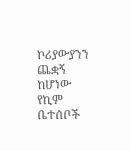ኮሪያውያንን ጨቋኝ ከሆነው የኪም ቤተሰቦች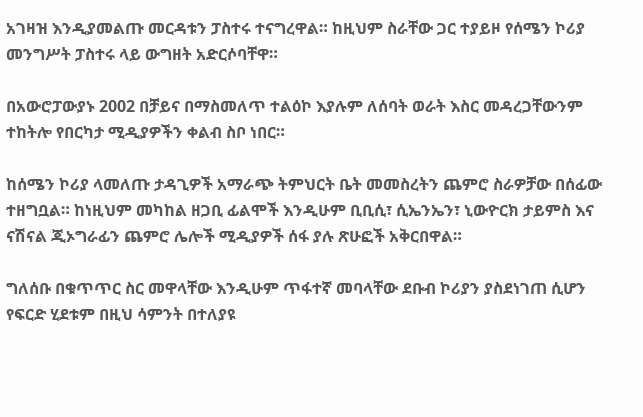አገዛዝ እንዲያመልጡ መርዳቱን ፓስተሩ ተናግረዋል። ከዚህም ስራቸው ጋር ተያይዞ የሰሜን ኮሪያ መንግሥት ፓስተሩ ላይ ውግዘት አድርሶባቸዋ።

በአውሮፓውያኑ 2002 በቻይና በማስመለጥ ተልዕኮ እያሉም ለሰባት ወራት እስር መዳረጋቸውንም ተከትሎ የበርካታ ሚዲያዎችን ቀልብ ስቦ ነበር።

ከሰሜን ኮሪያ ላመለጡ ታዳጊዎች አማራጭ ትምህርት ቤት መመስረትን ጨምሮ ስራዎቻው በሰፊው ተዘግቧል። ከነዚህም መካከል ዘጋቢ ፊልሞች እንዲሁም ቢቢሲ፣ ሲኤንኤን፣ ኒውዮርክ ታይምስ እና ናሽናል ጂኦግራፊን ጨምሮ ሌሎች ሚዲያዎች ሰፋ ያሉ ጽሁፎች አቅርበዋል።

ግለሰቡ በቁጥጥር ስር መዋላቸው እንዲሁም ጥፋተኛ መባላቸው ደቡብ ኮሪያን ያስደነገጠ ሲሆን የፍርድ ሂደቱም በዚህ ሳምንት በተለያዩ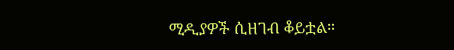ሚዲያዎች ሲዘገብ ቆይቷል።